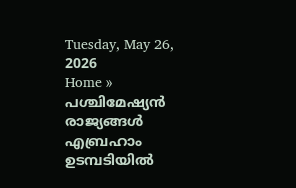Tuesday, May 26, 2026
Home » പശ്ചിമേഷ്യൻ രാജ്യങ്ങൾ എബ്രഹാം ഉടമ്പടിയിൽ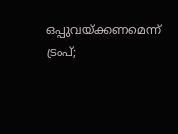ഒപ്പുവയ്ക്കണമെന്ന് ട്രംപ്;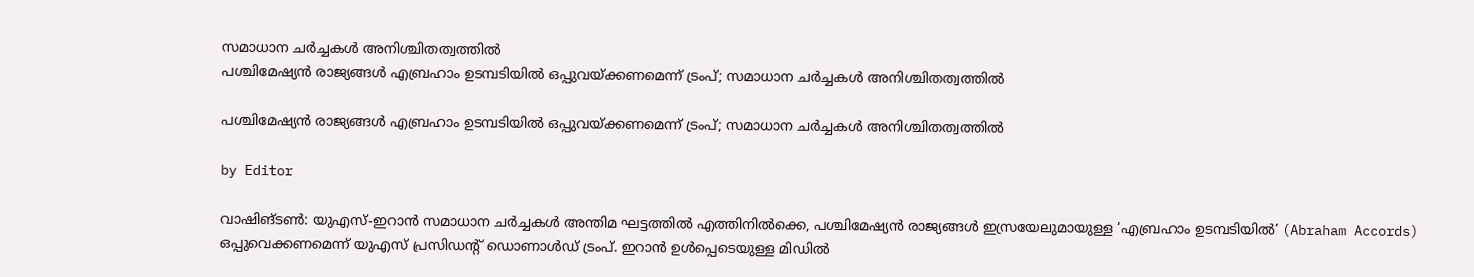സമാധാന ചർച്ചകൾ അനിശ്ചിതത്വത്തിൽ
പശ്ചിമേഷ്യൻ രാജ്യങ്ങൾ എബ്രഹാം ഉടമ്പടിയിൽ ഒപ്പുവയ്ക്കണമെന്ന് ട്രംപ്; സമാധാന ചർച്ചകൾ അനിശ്ചിതത്വത്തിൽ

പശ്ചിമേഷ്യൻ രാജ്യങ്ങൾ എബ്രഹാം ഉടമ്പടിയിൽ ഒപ്പുവയ്ക്കണമെന്ന് ട്രംപ്; സമാധാന ചർച്ചകൾ അനിശ്ചിതത്വത്തിൽ

by Editor

വാഷിങ്ടൺ: യുഎസ്-ഇറാൻ സമാധാന ചർച്ചകൾ അന്തിമ ഘട്ടത്തിൽ എത്തിനിൽക്കെ, പശ്ചിമേഷ്യൻ രാജ്യങ്ങൾ ഇസ്രയേലുമായുള്ള ‘എബ്രഹാം ഉടമ്പടിയിൽ’ (Abraham Accords) ഒപ്പുവെക്കണമെന്ന് യുഎസ് പ്രസിഡന്റ് ഡൊണാൾഡ് ട്രംപ്. ഇറാൻ ഉൾപ്പെടെയുള്ള മിഡിൽ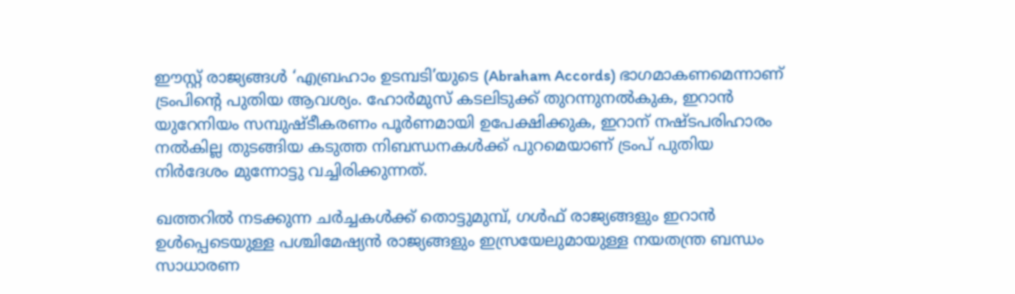ഈസ്റ്റ് രാജ്യങ്ങൾ ‘എബ്രഹാം ഉടമ്പടി’യുടെ (Abraham Accords) ഭാഗമാകണമെന്നാണ് ട്രംപിന്‍റെ പുതിയ ആവശ്യം. ഹോർമുസ് കടലിടുക്ക് തുറന്നുനൽകുക, ഇറാൻ യുറേനിയം സമ്പുഷ്ടീകരണം പൂർണമായി ഉപേക്ഷിക്കുക, ഇറാന് നഷ്ടപരിഹാരം നൽകില്ല തുടങ്ങിയ കടുത്ത നിബന്ധനകൾക്ക് പുറമെയാണ് ട്രംപ് പുതിയ നിർദേശം മുന്നോട്ടു വച്ചിരിക്കുന്നത്.

ഖത്തറിൽ നടക്കുന്ന ചർച്ചകൾക്ക് തൊട്ടുമുമ്പ്, ഗൾഫ് രാജ്യങ്ങളും ഇറാൻ ഉൾപ്പെടെയുള്ള പശ്ചിമേഷ്യൻ രാജ്യങ്ങളും ഇസ്രയേലുമായുള്ള നയതന്ത്ര ബന്ധം സാധാരണ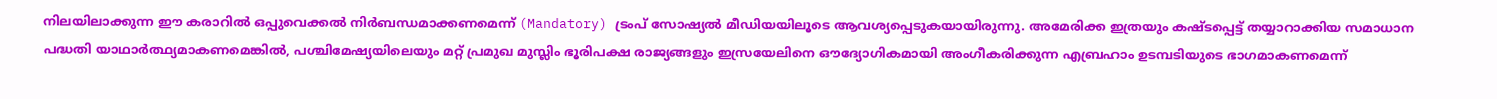നിലയിലാക്കുന്ന ഈ കരാറിൽ ഒപ്പുവെക്കൽ നിർബന്ധമാക്കണമെന്ന് (Mandatory) ട്രംപ് സോഷ്യൽ മീഡിയയിലൂടെ ആവശ്യപ്പെടുകയായിരുന്നു. അമേരിക്ക ഇത്രയും കഷ്ടപ്പെട്ട് തയ്യാറാക്കിയ സമാധാന പദ്ധതി യാഥാർത്ഥ്യമാകണമെങ്കിൽ, പശ്ചിമേഷ്യയിലെയും മറ്റ് പ്രമുഖ മുസ്ലിം ഭൂരിപക്ഷ രാജ്യങ്ങളും ഇസ്രയേലിനെ ഔദ്യോഗികമായി അംഗീകരിക്കുന്ന എബ്രഹാം ഉടമ്പടിയുടെ ഭാഗമാകണമെന്ന്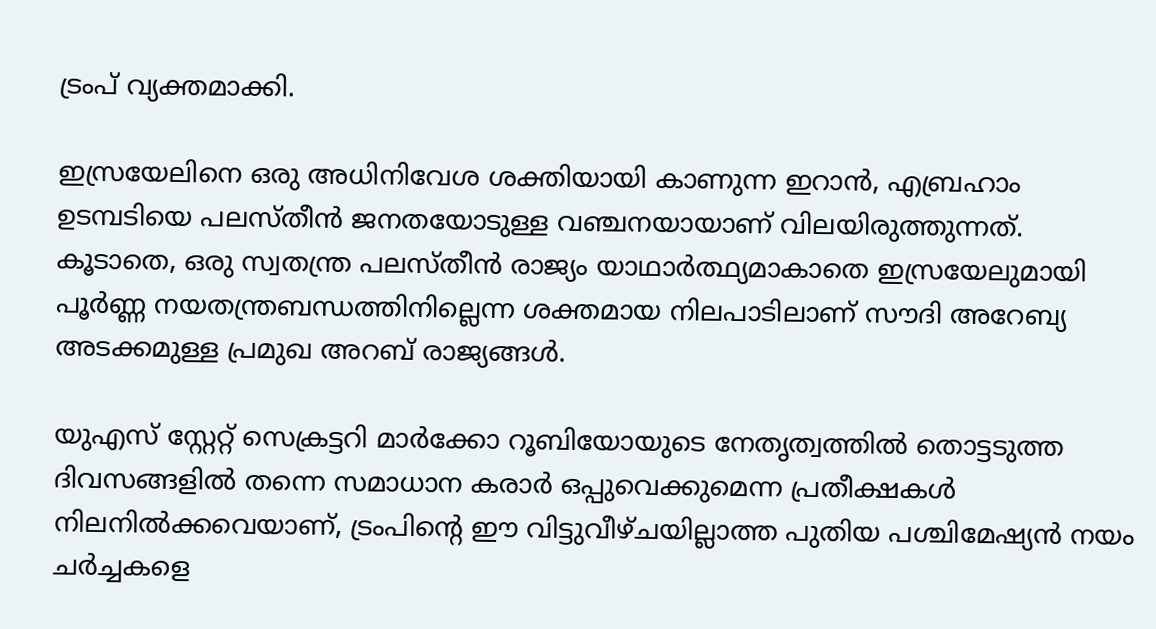ട്രംപ് വ്യക്തമാക്കി.

ഇസ്രയേലിനെ ഒരു അധിനിവേശ ശക്തിയായി കാണുന്ന ഇറാൻ, എബ്രഹാം ഉടമ്പടിയെ പലസ്തീൻ ജനതയോടുള്ള വഞ്ചനയായാണ് വിലയിരുത്തുന്നത്. കൂടാതെ, ഒരു സ്വതന്ത്ര പലസ്തീൻ രാജ്യം യാഥാർത്ഥ്യമാകാതെ ഇസ്രയേലുമായി പൂർണ്ണ നയതന്ത്രബന്ധത്തിനില്ലെന്ന ശക്തമായ നിലപാടിലാണ് സൗദി അറേബ്യ അടക്കമുള്ള പ്രമുഖ അറബ് രാജ്യങ്ങൾ.

യുഎസ് സ്റ്റേറ്റ് സെക്രട്ടറി മാർക്കോ റൂബിയോയുടെ നേതൃത്വത്തിൽ തൊട്ടടുത്ത ദിവസങ്ങളിൽ തന്നെ സമാധാന കരാർ ഒപ്പുവെക്കുമെന്ന പ്രതീക്ഷകൾ നിലനിൽക്കവെയാണ്, ട്രംപിന്റെ ഈ വിട്ടുവീഴ്ചയില്ലാത്ത പുതിയ പശ്ചിമേഷ്യൻ നയം ചർച്ചകളെ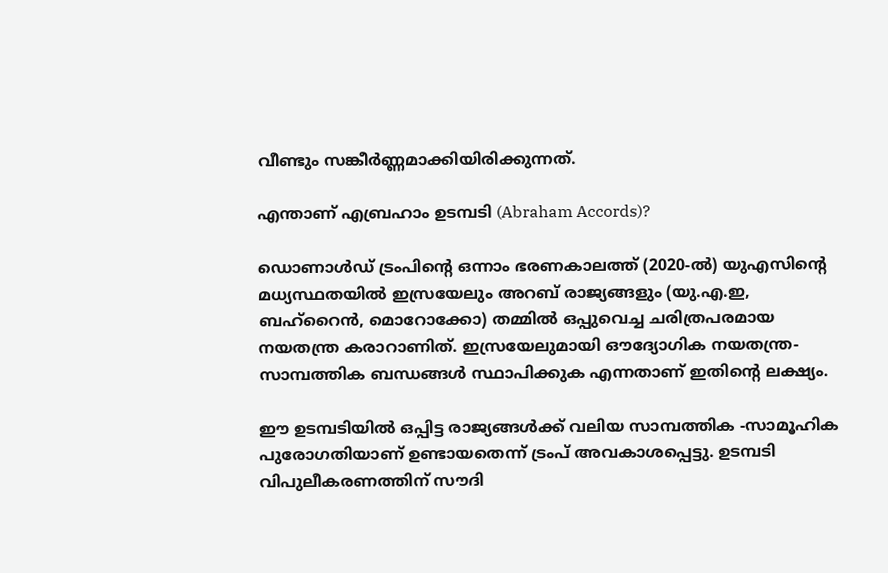വീണ്ടും സങ്കീർണ്ണമാക്കിയിരിക്കുന്നത്.

എന്താണ് എബ്രഹാം ഉടമ്പടി (Abraham Accords)?

ഡൊണാൾഡ് ട്രംപിന്റെ ഒന്നാം ഭരണകാലത്ത് (2020-ൽ) യുഎസിന്റെ മധ്യസ്ഥതയിൽ ഇസ്രയേലും അറബ് രാജ്യങ്ങളും (യു.എ.ഇ, ബഹ്‌റൈൻ, മൊറോക്കോ) തമ്മിൽ ഒപ്പുവെച്ച ചരിത്രപരമായ നയതന്ത്ര കരാറാണിത്. ഇസ്രയേലുമായി ഔദ്യോഗിക നയതന്ത്ര-സാമ്പത്തിക ബന്ധങ്ങൾ സ്ഥാപിക്കുക എന്നതാണ് ഇതിന്റെ ലക്ഷ്യം.

ഈ ഉടമ്പടിയിൽ ഒപ്പിട്ട രാജ്യങ്ങൾക്ക് വലിയ സാമ്പത്തിക -സാമൂഹിക പുരോഗതിയാണ് ഉണ്ടായതെന്ന് ട്രംപ് അവകാശപ്പെട്ടു. ഉടമ്പടി വിപുലീകരണത്തിന് സൗദി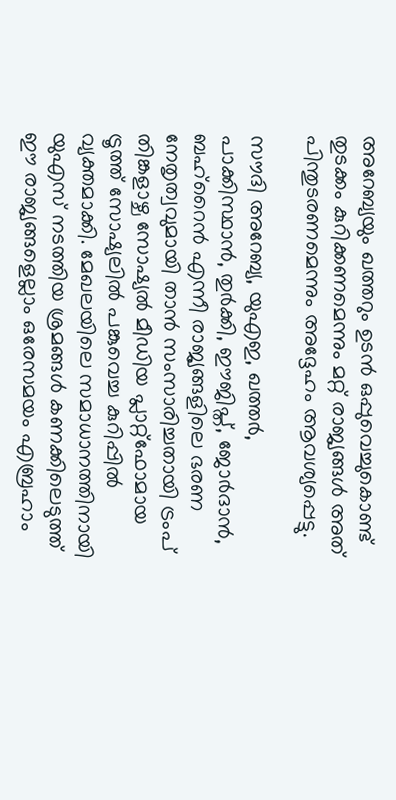അറേബ്യയും ഖത്തറും ഉടൻ ഒപ്പുവെച്ചുകൊണ്ട് തുടക്കം കുറിക്കണമെന്നും മറ്റ് രാജ്യങ്ങൾ അത് പിന്തുടരണമെന്നും അദ്ദേഹം ആവശ്യപ്പെട്ടു.

സൗദി അറേബ്യ, യുഎഇ, ഖത്തർ, പാക്കിസ്ഥാൻ, തുർക്കി, ഈജിപ്ത്, ജോർദാൻ, ബഹ്‌റൈൻ എന്നീ രാജ്യങ്ങളിലെ ഭരണ നേതൃത്വവുമായി താൻ സംസാരിച്ചതായി ട്രംപ് തിങ്കളാഴ്ച സോഷ്യൽ മീഡിയ പ്ലാറ്റ്‌ഫോമായ ട്രൂത്ത് സോഷ്യലിൽ പങ്കുവെച്ച കുറിപ്പിൽ വ്യക്തമാക്കി. മേഖലയിലെ സമാധാനത്തിനായി യുഎസ് നടത്തിയ ശ്രമങ്ങൾ കണക്കിലെടുത്ത് ഈ രാജ്യങ്ങളെല്ലാം ഒരേസമയം എബ്രഹാം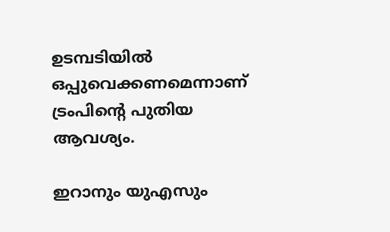ഉടമ്പടിയിൽ ഒപ്പുവെക്കണമെന്നാണ് ട്രംപിന്‍റെ പുതിയ ആവശ്യം.

ഇറാനും യുഎസും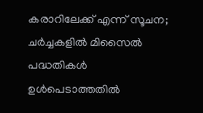കരാറിലേക്ക് എന്ന് സൂചന; ചർച്ചകളിൽ മിസൈൽ പദ്ധതികൾ ഉൾപെടാത്തതിൽ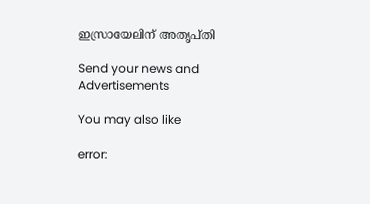ഇസ്രായേലിന് അതൃപ്തി

Send your news and Advertisements

You may also like

error: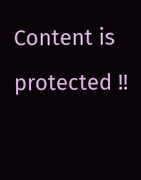Content is protected !!